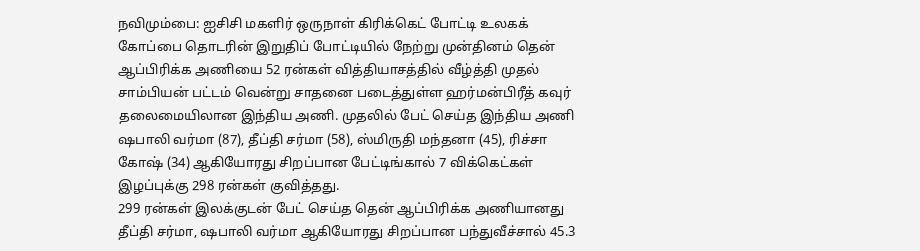நவிமும்பை: ஐசிசி மகளிர் ஒருநாள் கிரிக்கெட் போட்டி உலகக் கோப்பை தொடரின் இறுதிப் போட்டியில் நேற்று முன்தினம் தென் ஆப்பிரிக்க அணியை 52 ரன்கள் வித்தியாசத்தில் வீழ்த்தி முதல் சாம்பியன் பட்டம் வென்று சாதனை படைத்துள்ள ஹர்மன்பிரீத் கவுர் தலைமையிலான இந்திய அணி. முதலில் பேட் செய்த இந்திய அணி ஷபாலி வர்மா (87), தீப்தி சர்மா (58), ஸ்மிருதி மந்தனா (45), ரிச்சா கோஷ் (34) ஆகியோரது சிறப்பான பேட்டிங்கால் 7 விக்கெட்கள் இழப்புக்கு 298 ரன்கள் குவித்தது.
299 ரன்கள் இலக்குடன் பேட் செய்த தென் ஆப்பிரிக்க அணியானது தீப்தி சர்மா, ஷபாலி வர்மா ஆகியோரது சிறப்பான பந்துவீச்சால் 45.3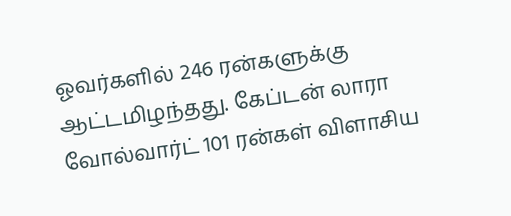ஓவர்களில் 246 ரன்களுக்கு ஆட்டமிழந்தது. கேப்டன் லாரா வோல்வார்ட் 101 ரன்கள் விளாசிய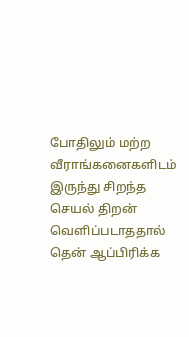போதிலும் மற்ற வீராங்கனைகளிடம் இருந்து சிறந்த செயல் திறன் வெளிப்படாததால் தென் ஆப்பிரிக்க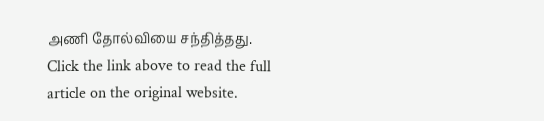அணி தோல்வியை சந்தித்தது.
Click the link above to read the full article on the original website.